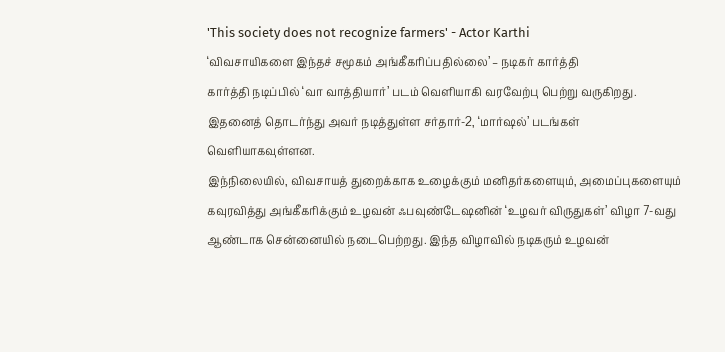'This society does not recognize farmers' - Actor Karthi
‘விவசாயிகளை இந்தச் சமூகம் அங்கீகரிப்பதில்லை’ – நடிகர் கார்த்தி
கார்த்தி நடிப்பில் ‘வா வாத்தியார்’ படம் வெளியாகி வரவேற்பு பெற்று வருகிறது. இதனைத் தொடர்ந்து அவர் நடித்துள்ள சர்தார்-2, ‘மார்ஷல்’ படங்கள் வெளியாகவுள்ளன.
இந்நிலையில், விவசாயத் துறைக்காக உழைக்கும் மனிதர்களையும், அமைப்புகளையும் கவுரவித்து அங்கீகரிக்கும் உழவன் ஃபவுண்டேஷனின் ‘உழவர் விருதுகள்’ விழா 7-வது ஆண்டாக சென்னையில் நடைபெற்றது. இந்த விழாவில் நடிகரும் உழவன்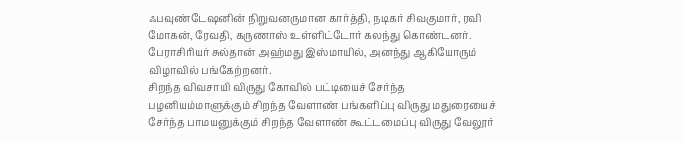ஃபவுண்டேஷனின் நிறுவனருமான கார்த்தி, நடிகர் சிவகுமார், ரவி மோகன், ரேவதி, கருணாஸ் உள்ளிட்டோர் கலந்து கொண்டனர். பேராசிரியர் சுல்தான் அஹ்மது இஸ்மாயில், அனந்து ஆகியோரும் விழாவில் பங்கேற்றனர்.
சிறந்த விவசாயி விருது கோவில் பட்டியைச் சேர்ந்த பழனியம்மாளுக்கும் சிறந்த வேளாண் பங்களிப்பு விருது மதுரையைச் சேர்ந்த பாமயனுக்கும் சிறந்த வேளாண் கூட்டமைப்பு விருது வேலூர்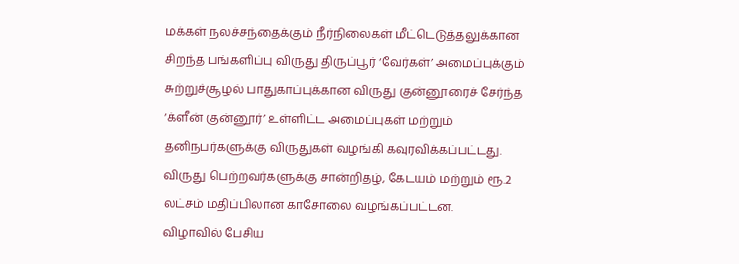மக்கள் நலச்சந்தைக்கும் நீர்நிலைகள் மீட்டெடுத்தலுக்கான சிறந்த பங்களிப்பு விருது திருப்பூர் ‘வேர்கள்’ அமைப்புக்கும் சுற்றுச்சூழல் பாதுகாப்புக்கான விருது குன்னூரைச் சேர்ந்த ‘க்ளீன் குன்னூர்’ உள்ளிட்ட அமைப்புகள் மற்றும் தனிநபர்களுக்கு விருதுகள் வழங்கி கவுரவிக்கப்பட்டது. விருது பெற்றவர்களுக்கு சான்றிதழ், கேடயம் மற்றும் ரூ.2 லட்சம் மதிப்பிலான காசோலை வழங்கப்பட்டன.
விழாவில் பேசிய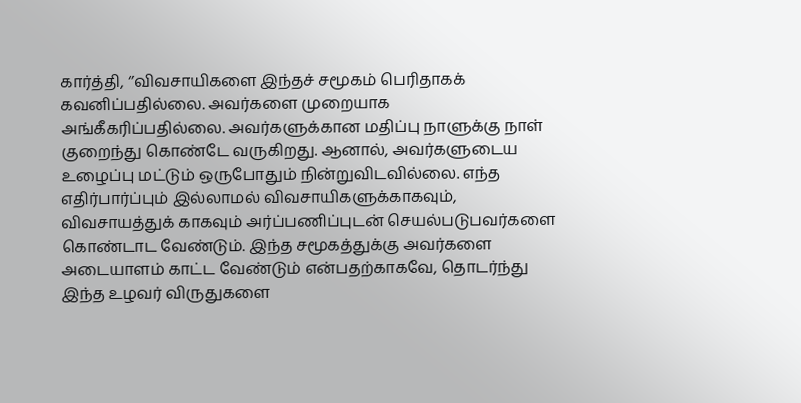கார்த்தி, ‘’விவசாயிகளை இந்தச் சமூகம் பெரிதாகக் கவனிப்பதில்லை. அவர்களை முறையாக அங்கீகரிப்பதில்லை. அவர்களுக்கான மதிப்பு நாளுக்கு நாள் குறைந்து கொண்டே வருகிறது. ஆனால், அவர்களுடைய உழைப்பு மட்டும் ஒருபோதும் நின்றுவிடவில்லை. எந்த எதிர்பார்ப்பும் இல்லாமல் விவசாயிகளுக்காகவும், விவசாயத்துக் காகவும் அர்ப்பணிப்புடன் செயல்படுபவர்களை கொண்டாட வேண்டும். இந்த சமூகத்துக்கு அவர்களை அடையாளம் காட்ட வேண்டும் என்பதற்காகவே, தொடர்ந்து இந்த உழவர் விருதுகளை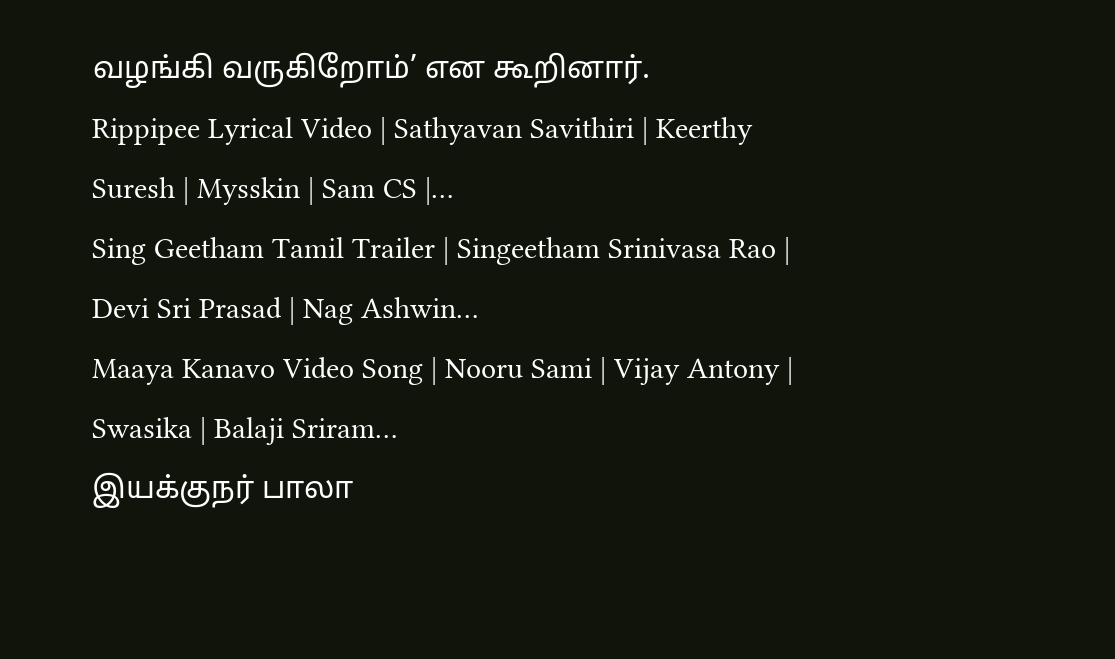வழங்கி வருகிறோம்’ என கூறினார்.
Rippipee Lyrical Video | Sathyavan Savithiri | Keerthy Suresh | Mysskin | Sam CS |…
Sing Geetham Tamil Trailer | Singeetham Srinivasa Rao | Devi Sri Prasad | Nag Ashwin…
Maaya Kanavo Video Song | Nooru Sami | Vijay Antony | Swasika | Balaji Sriram…
இயக்குநர் பாலா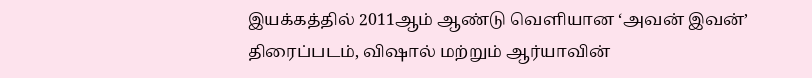இயக்கத்தில் 2011ஆம் ஆண்டு வெளியான ‘அவன் இவன்’ திரைப்படம், விஷால் மற்றும் ஆர்யாவின்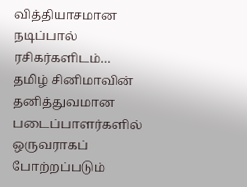வித்தியாசமான நடிப்பால் ரசிகர்களிடம்…
தமிழ் சினிமாவின் தனித்துவமான படைப்பாளர்களில் ஒருவராகப் போற்றப்படும்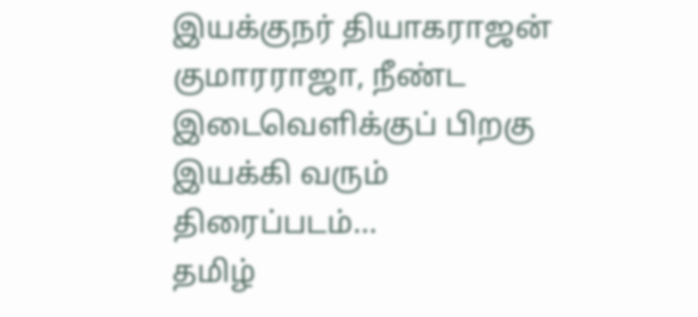இயக்குநர் தியாகராஜன் குமாரராஜா, நீண்ட இடைவெளிக்குப் பிறகு இயக்கி வரும் திரைப்படம்…
தமிழ்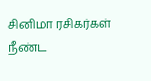சினிமா ரசிகர்கள் நீண்ட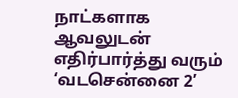நாட்களாக ஆவலுடன் எதிர்பார்த்து வரும் ‘வடசென்னை 2’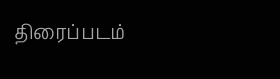திரைப்படம்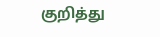குறித்து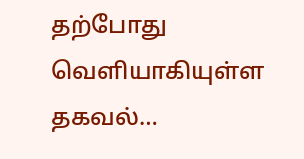தற்போது வெளியாகியுள்ள தகவல்…